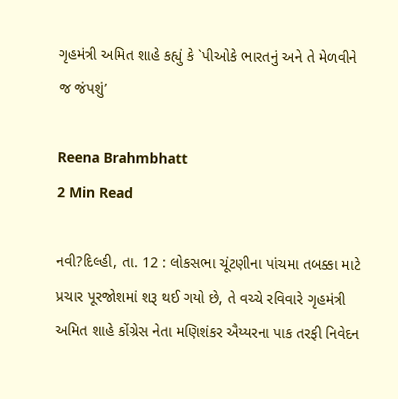ગૃહમંત્રી અમિત શાહે કહ્યું કે `પીઓકે ભારતનું અને તે મેળવીને જ જંપશું’

Reena Brahmbhatt
2 Min Read

નવી?દિલ્હી, તા. 12 : લોકસભા ચૂંટણીના પાંચમા તબક્કા માટે પ્રચાર પૂરજોશમાં શરૂ થઈ ગયો છે, તે વચ્ચે રવિવારે ગૃહમંત્રી અમિત શાહે કોંગ્રેસ નેતા મણિશંકર ઐય્યરના પાક તરફી નિવેદન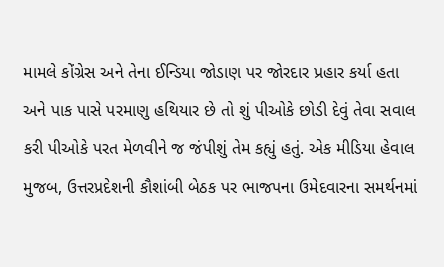મામલે કોંગ્રેસ અને તેના ઈન્ડિયા જોડાણ પર જોરદાર પ્રહાર કર્યા હતા અને પાક પાસે પરમાણુ હથિયાર છે તો શું પીઓકે છોડી દેવું તેવા સવાલ કરી પીઓકે પરત મેળવીને જ જંપીશું તેમ કહ્યું હતું. એક મીડિયા હેવાલ મુજબ, ઉત્તરપ્રદેશની કૌશાંબી બેઠક પર ભાજપના ઉમેદવારના સમર્થનમાં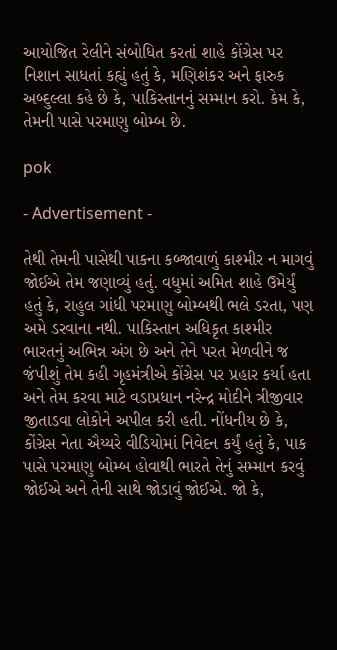આયોજિત રેલીને સંબોધિત કરતાં શાહે કોંગ્રેસ પર નિશાન સાધતાં કહ્યું હતું કે, મણિશંકર અને ફારુક અબ્દુલ્લા કહે છે કે, પાકિસ્તાનનું સમ્માન કરો. કેમ કે, તેમની પાસે પરમાણુ બોમ્બ છે.

pok

- Advertisement -

તેથી તેમની પાસેથી પાકના કબ્જાવાળું કાશ્મીર ન માગવું જોઈએ તેમ જણાવ્યું હતું. વધુમાં અમિત શાહે ઉમેર્યું હતું કે, રાહુલ ગાંધી પરમાણુ બોમ્બથી ભલે ડરતા, પણ અમે ડરવાના નથી. પાકિસ્તાન અધિકૃત કાશ્મીર ભારતનું અભિન્ન અંગ છે અને તેને પરત મેળવીને જ જંપીશું તેમ કહી ગૃહમંત્રીએ કોંગ્રેસ પર પ્રહાર કર્યા હતા અને તેમ કરવા માટે વડાપ્રધાન નરેન્દ્ર મોદીને ત્રીજીવાર જીતાડવા લોકોને અપીલ કરી હતી. નોંધનીય છે કે, કોંગ્રેસ નેતા ઐય્યરે વીડિયોમાં નિવેદન કર્યું હતું કે, પાક પાસે પરમાણુ બોમ્બ હોવાથી ભારતે તેનું સમ્માન કરવું જોઈએ અને તેની સાથે જોડાવું જોઈએ. જો કે,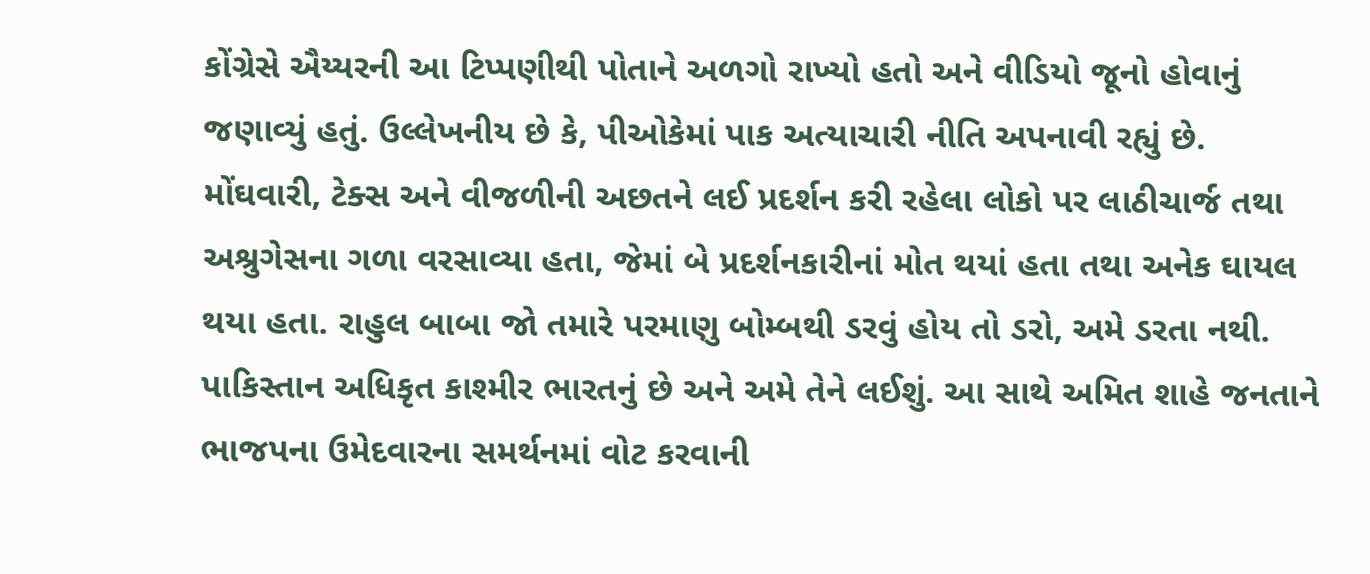કોંગ્રેસે ઐય્યરની આ ટિપ્પણીથી પોતાને અળગો રાખ્યો હતો અને વીડિયો જૂનો હોવાનું જણાવ્યું હતું. ઉલ્લેખનીય છે કે, પીઓકેમાં પાક અત્યાચારી નીતિ અપનાવી રહ્યું છે. મોંઘવારી, ટેક્સ અને વીજળીની અછતને લઈ પ્રદર્શન કરી રહેલા લોકો પર લાઠીચાર્જ તથા અશ્રુગેસના ગળા વરસાવ્યા હતા, જેમાં બે પ્રદર્શનકારીનાં મોત થયાં હતા તથા અનેક ઘાયલ થયા હતા. રાહુલ બાબા જો તમારે પરમાણુ બોમ્બથી ડરવું હોય તો ડરો, અમે ડરતા નથી. પાકિસ્તાન અધિકૃત કાશ્મીર ભારતનું છે અને અમે તેને લઈશું. આ સાથે અમિત શાહે જનતાને ભાજપના ઉમેદવારના સમર્થનમાં વોટ કરવાની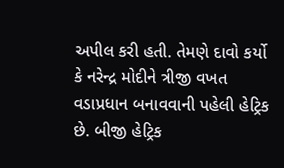અપીલ કરી હતી. તેમણે દાવો કર્યો કે નરેન્દ્ર મોદીને ત્રીજી વખત વડાપ્રધાન બનાવવાની પહેલી હેટ્રિક છે. બીજી હેટ્રિક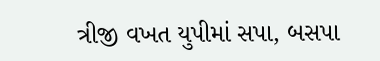ત્રીજી વખત યુપીમાં સપા, બસપા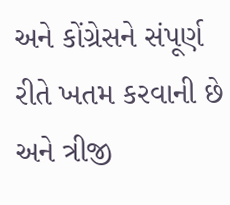અને કોંગ્રેસને સંપૂર્ણ રીતે ખતમ કરવાની છે અને ત્રીજી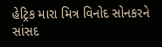હેટ્રિક મારા મિત્ર વિનોદ સોનકરને સાંસદ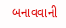બનાવવાની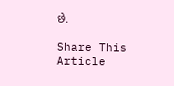છે.

Share This Article